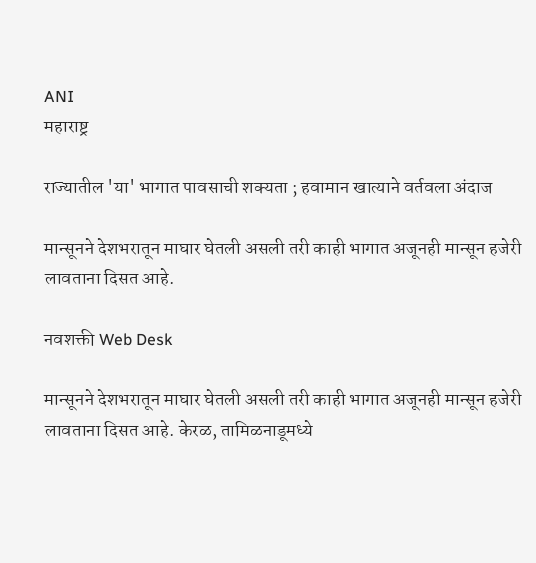ANI
महाराष्ट्र

राज्यातील 'या' भागात पावसाची शक्यता ; हवामान खात्याने वर्तवला अंदाज

मान्सूनने देशभरातून माघार घेतली असली तरी काही भागात अजूनही मान्सून हजेरी लावताना दिसत आहे.

नवशक्ती Web Desk

मान्सूनने देशभरातून माघार घेतली असली तरी काही भागात अजूनही मान्सून हजेरी लावताना दिसत आहे. केरळ, तामिळनाडूमध्ये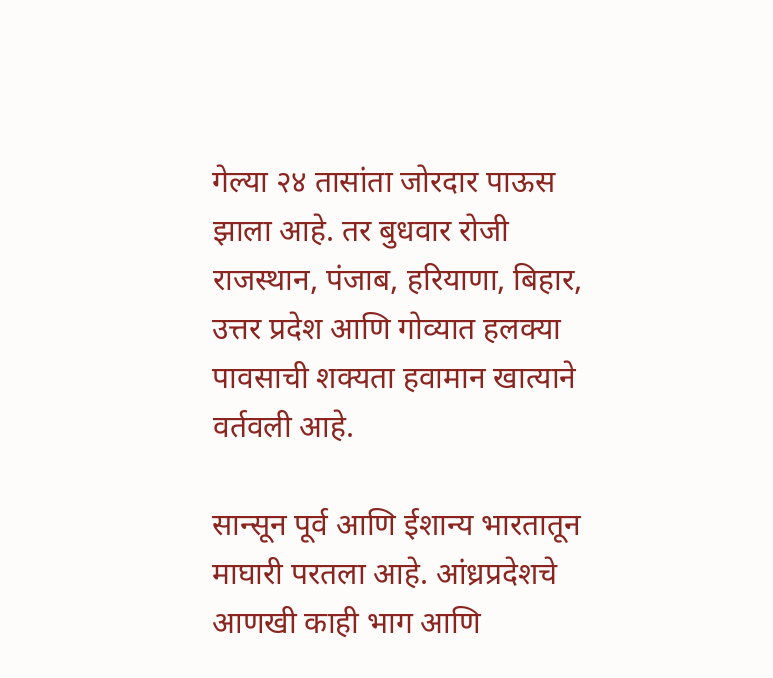गेल्या २४ तासांता जोरदार पाऊस झाला आहे. तर बुधवार रोजी राजस्थान, पंजाब, हरियाणा, बिहार, उत्तर प्रदेश आणि गोव्यात हलक्या पावसाची शक्यता हवामान खात्याने वर्तवली आहे.

सान्सून पूर्व आणि ईशान्य भारतातून माघारी परतला आहे. आंध्रप्रदेशचे आणखी काही भाग आणि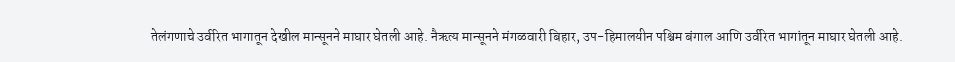तेलंगणाचे उर्वरित भागातून देखील मान्सूनने माघार घेतली आहे. नैऋत्य मान्सूनने मंगळवारी बिहार, उप-हिमालयीन पश्चिम बंगाल आणि उर्वरित भागांतून माघार घेतली आहे.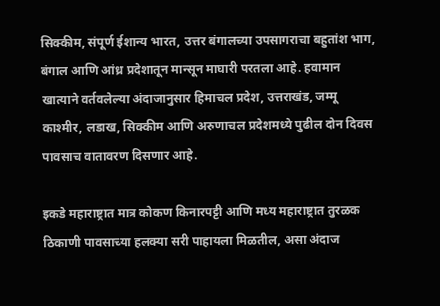सिक्कीम, संपूर्ण ईशान्य भारत, उत्तर बंगालच्या उपसागराचा बहुतांश भाग, बंगाल आणि आंध्र प्रदेशातून मान्सून माघारी परतला आहे. हवामान खात्याने वर्तवलेल्या अंदाजानुसार हिमाचल प्रदेश, उत्तराखंड, जम्मू काश्मीर, लडाख, सिक्कीम आणि अरुणाचल प्रदेशमध्ये पुढील दोन दिवस पावसाच वातावरण दिसणार आहे.

इकडे महाराष्ट्रात मात्र कोकण किनारपट्टी आणि मध्य महाराष्ट्रात तुरळक ठिकाणी पावसाच्या हलक्या सरी पाहायला मिळतील, असा अंदाज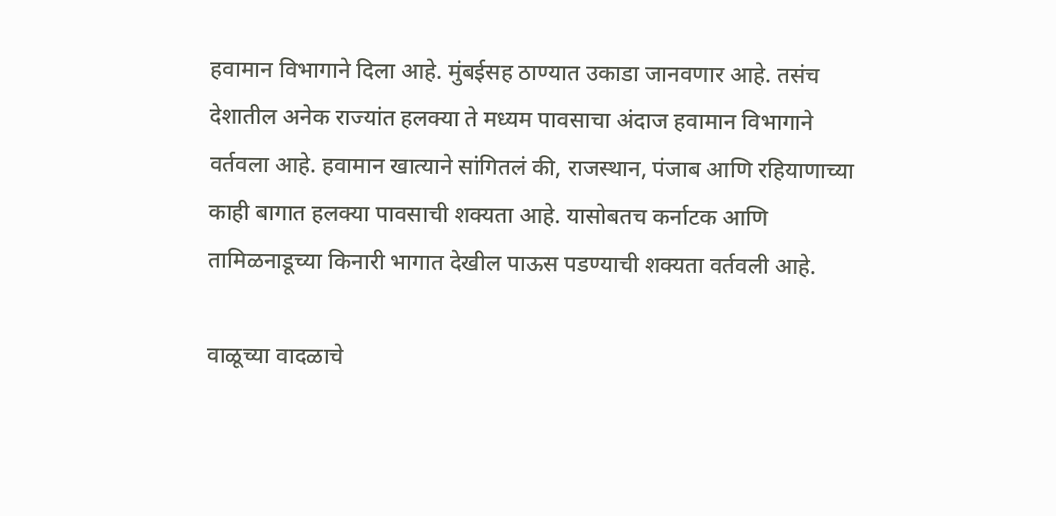हवामान विभागाने दिला आहे. मुंबईसह ठाण्यात उकाडा जानवणार आहे. तसंच देशातील अनेक राज्यांत हलक्या ते मध्यम पावसाचा अंदाज हवामान विभागाने वर्तवला आहे. हवामान खात्याने सांगितलं की, राजस्थान, पंजाब आणि रहियाणाच्या काही बागात हलक्या पावसाची शक्यता आहे. यासोबतच कर्नाटक आणि तामिळनाडूच्या किनारी भागात देखील पाऊस पडण्याची शक्यता वर्तवली आहे.

वाळूच्या वादळाचे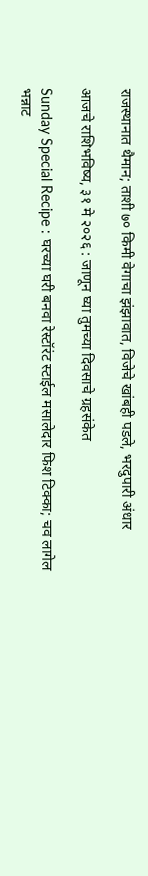राजस्थानात थैमान; ताशी ७० किमी वेगाचा झंझावात, विजेचे खांबही पडले, भरदुपारी अंधार

आजचे राशिभविष्य, ३१ मे २०२६ : जाणून घ्या तुमच्या दिवसाचे ग्रहसंकेत

Sunday Special Recipe : घरच्या घरी बनवा रेस्टॉरंट स्टाईल मसालेदार फिश टिक्का; चव लागेल भन्नाट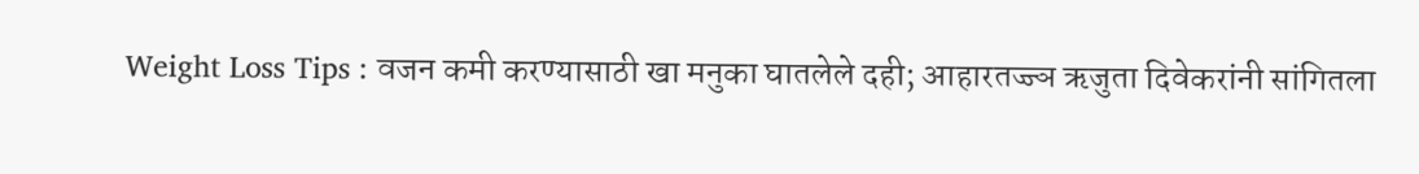Weight Loss Tips : वजन कमी करण्यासाठी खा मनुका घातलेले दही; आहारतज्ज्ञ ऋजुता दिवेकरांनी सांगितला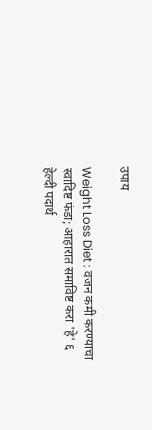उपाय

Weight Loss Diet : वजन कमी करण्याचा स्वादिष्ट फंडा; आहारात समाविष्ट करा 'हे' ६ हेल्दी पदार्थ